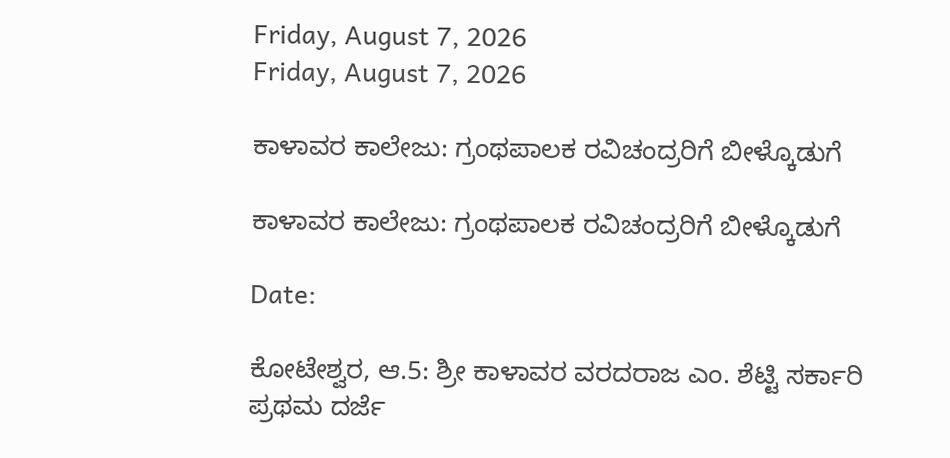Friday, August 7, 2026
Friday, August 7, 2026

ಕಾಳಾವರ ಕಾಲೇಜು: ಗ್ರಂಥಪಾಲಕ ರವಿಚಂದ್ರರಿಗೆ ಬೀಳ್ಕೊಡುಗೆ

ಕಾಳಾವರ ಕಾಲೇಜು: ಗ್ರಂಥಪಾಲಕ ರವಿಚಂದ್ರರಿಗೆ ಬೀಳ್ಕೊಡುಗೆ

Date:

ಕೋಟೇಶ್ವರ, ಆ.5: ಶ್ರೀ ಕಾಳಾವರ ವರದರಾಜ ಎಂ. ಶೆಟ್ಟಿ ಸರ್ಕಾರಿ ಪ್ರಥಮ ದರ್ಜೆ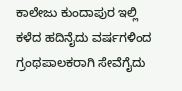ಕಾಲೇಜು ಕುಂದಾಪುರ ಇಲ್ಲಿ ಕಳೆದ ಹದಿನೈದು ವರ್ಷಗಳಿಂದ ಗ್ರಂಥಪಾಲಕರಾಗಿ ಸೇವೆಗೈದು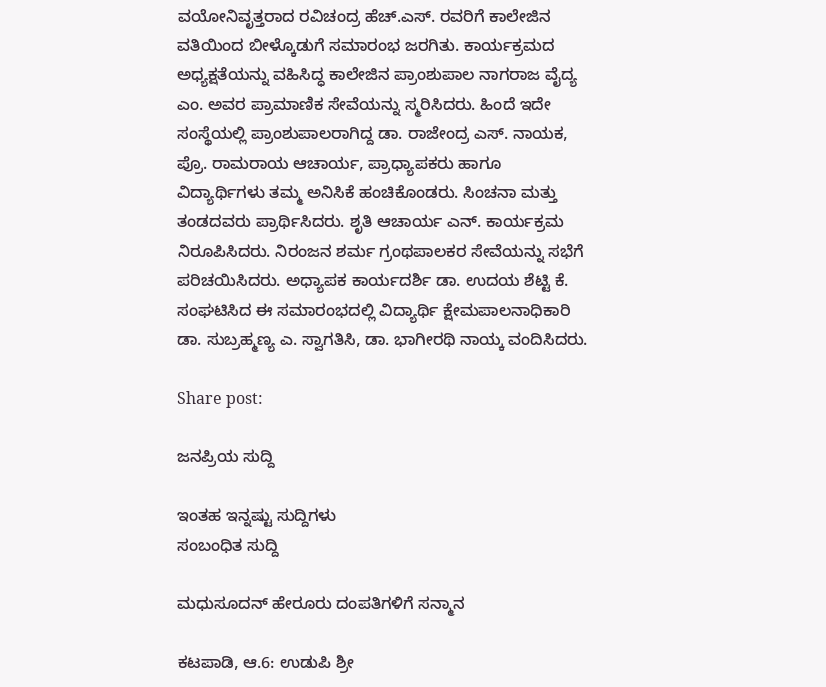ವಯೋನಿವೃತ್ತರಾದ ರವಿಚಂದ್ರ ಹೆಚ್.ಎಸ್. ರವರಿಗೆ ಕಾಲೇಜಿನ ವತಿಯಿಂದ ಬೀಳ್ಕೊಡುಗೆ ಸಮಾರಂಭ ಜರಗಿತು. ಕಾರ್ಯಕ್ರಮದ ಅಧ್ಯಕ್ಷತೆಯನ್ನು ವಹಿಸಿದ್ಧ ಕಾಲೇಜಿನ ಪ್ರಾಂಶುಪಾಲ ನಾಗರಾಜ ವೈದ್ಯ ಎಂ. ಅವರ ಪ್ರಾಮಾಣಿಕ ಸೇವೆಯನ್ನು ಸ್ಮರಿಸಿದರು. ಹಿಂದೆ ಇದೇ ಸಂಸ್ಥೆಯಲ್ಲಿ ಪ್ರಾಂಶುಪಾಲರಾಗಿದ್ದ ಡಾ. ರಾಜೇಂದ್ರ ಎಸ್. ನಾಯಕ, ಪ್ರೊ. ರಾಮರಾಯ ಆಚಾರ್ಯ, ಪ್ರಾಧ್ಯಾಪಕರು ಹಾಗೂ ವಿದ್ಯಾರ್ಥಿಗಳು ತಮ್ಮ ಅನಿಸಿಕೆ ಹಂಚಿಕೊಂಡರು. ಸಿಂಚನಾ ಮತ್ತು ತಂಡದವರು ಪ್ರಾರ್ಥಿಸಿದರು. ಶೃತಿ ಆಚಾರ್ಯ ಎನ್. ಕಾರ್ಯಕ್ರಮ ನಿರೂಪಿಸಿದರು. ನಿರಂಜನ ಶರ್ಮ ಗ್ರಂಥಪಾಲಕರ ಸೇವೆಯನ್ನು ಸಭೆಗೆ ಪರಿಚಯಿಸಿದರು. ಅಧ್ಯಾಪಕ ಕಾರ್ಯದರ್ಶಿ ಡಾ. ಉದಯ ಶೆಟ್ಟಿ ಕೆ. ಸಂಘಟಿಸಿದ ಈ ಸಮಾರಂಭದಲ್ಲಿ ವಿದ್ಯಾರ್ಥಿ ಕ್ಷೇಮಪಾಲನಾಧಿಕಾರಿ ಡಾ. ಸುಬ್ರಹ್ಮಣ್ಯ ಎ. ಸ್ವಾಗತಿಸಿ, ಡಾ. ಭಾಗೀರಥಿ ನಾಯ್ಕ ವಂದಿಸಿದರು.

Share post:

ಜನಪ್ರಿಯ ಸುದ್ದಿ

ಇಂತಹ ಇನ್ನಷ್ಟು ಸುದ್ದಿಗಳು
ಸಂಬಂಧಿತ ಸುದ್ದಿ

ಮಧುಸೂದನ್ ಹೇರೂರು ದಂಪತಿಗಳಿಗೆ ಸನ್ಮಾನ

ಕಟಪಾಡಿ, ಆ.6: ಉಡುಪಿ ಶ್ರೀ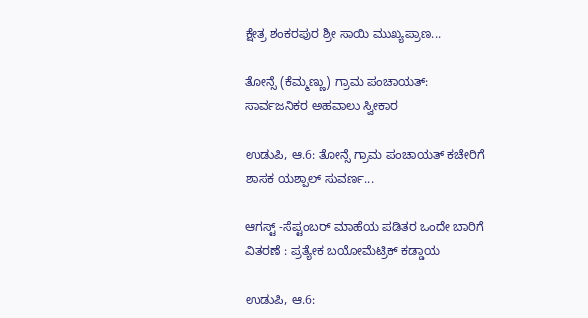ಕ್ಷೇತ್ರ ಶಂಕರಪುರ ಶ್ರೀ ಸಾಯಿ ಮುಖ್ಯಪ್ರಾಣ...

ತೋನ್ಸೆ (ಕೆಮ್ಮಣ್ಣು) ಗ್ರಾಮ ಪಂಚಾಯತ್: ಸಾರ್ವಜನಿಕರ ಅಹವಾಲು ಸ್ವೀಕಾರ

ಉಡುಪಿ, ಆ.6: ತೋನ್ಸೆ ಗ್ರಾಮ ಪಂಚಾಯತ್ ಕಚೇರಿಗೆ ಶಾಸಕ ಯಶ್ಪಾಲ್ ಸುವರ್ಣ...

ಆಗಸ್ಟ್ -ಸೆಪ್ಟಂಬರ್ ಮಾಹೆಯ ಪಡಿತರ ಒಂದೇ ಬಾರಿಗೆ ವಿತರಣೆ : ಪ್ರತ್ಯೇಕ ಬಯೋಮೆಟ್ರಿಕ್ ಕಡ್ಡಾಯ

ಉಡುಪಿ, ಆ.6: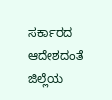ಸರ್ಕಾರದ ಆದೇಶದಂತೆ ಜಿಲ್ಲೆಯ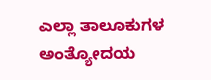ಎಲ್ಲಾ ತಾಲೂಕುಗಳ ಅಂತ್ಯೋದಯ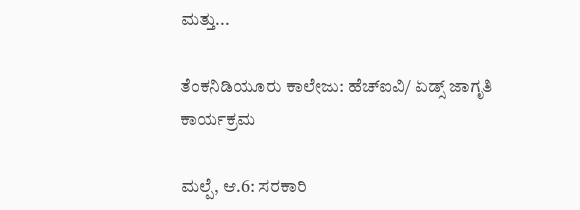ಮತ್ತು...

ತೆಂಕನಿಡಿಯೂರು ಕಾಲೇಜು: ಹೆಚ್ಐವಿ/ ಏಡ್ಸ್ ಜಾಗೃತಿ ಕಾರ್ಯಕ್ರಮ

ಮಲ್ಪೆ, ಆ.6: ಸರಕಾರಿ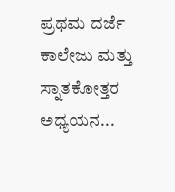ಪ್ರಥಮ ದರ್ಜೆ ಕಾಲೇಜು ಮತ್ತು ಸ್ನಾತಕೋತ್ತರ ಅಧ್ಯಯನ...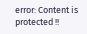error: Content is protected !!